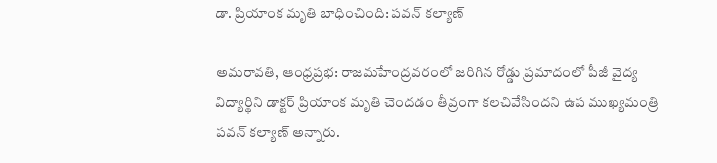డా. ప్రియాంక మృతి బాధించింది: పవన్‌ కల్యాణ్‌

అమరావతి, ఆంధ్రప్రభ: రాజమహేంద్రవరంలో జరిగిన రోడ్డు ప్రమాదంలో పీజీ వైద్య విద్యార్థిని డాక్టర్‌ ప్రియాంక మృతి చెందడం తీవ్రంగా కలచివేసిందని ఉప ముఖ్యమంత్రి పవన్‌ కల్యాణ్‌ అన్నారు.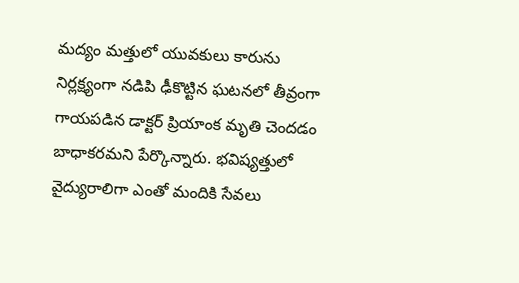మద్యం మత్తులో యువకులు కారును నిర్లక్ష్యంగా నడిపి ఢీకొట్టిన ఘటనలో తీవ్రంగా గాయపడిన డాక్టర్‌ ప్రియాంక మృతి చెందడం బాధాకరమని పేర్కొన్నారు. భవిష్యత్తులో వైద్యురాలిగా ఎంతో మందికి సేవలు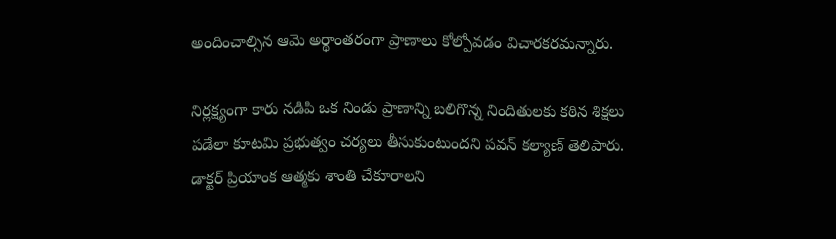అందించాల్సిన ఆమె అర్థాంతరంగా ప్రాణాలు కోల్పోవడం విచారకరమన్నారు.

నిర్లక్ష్యంగా కారు నడిపి ఒక నిండు ప్రాణాన్ని బలిగొన్న నిందితులకు కఠిన శిక్షలు పడేలా కూటమి ప్రభుత్వం చర్యలు తీసుకుంటుందని పవన్‌ కల్యాణ్‌ తెలిపారు. డాక్టర్‌ ప్రియాంక ఆత్మకు శాంతి చేకూరాలని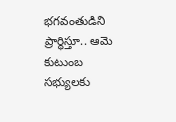భగవంతుడిని ప్రార్థిస్తూ.. ఆమె కుటుంబ సభ్యులకు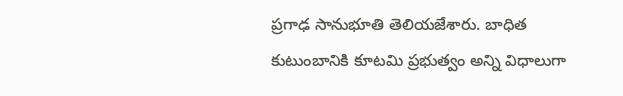ప్రగాఢ సానుభూతి తెలియజేశారు. బాధిత కుటుంబానికి కూటమి ప్రభుత్వం అన్ని విధాలుగా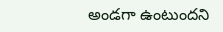అండగా ఉంటుందని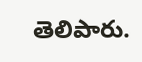తెలిపారు.